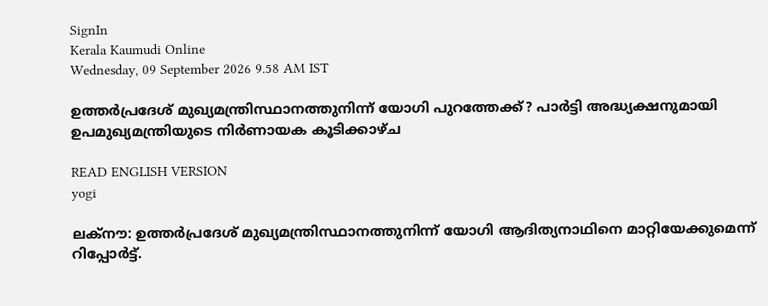SignIn
Kerala Kaumudi Online
Wednesday, 09 September 2026 9.58 AM IST

ഉത്തർപ്രദേശ് മുഖ്യമന്ത്രിസ്ഥാനത്തുനിന്ന് യോഗി പുറത്തേക്ക്? പാർട്ടി അദ്ധ്യക്ഷനുമായി ഉപമുഖ്യമന്ത്രിയുടെ നിർണായക കൂടിക്കാഴ്ച

READ ENGLISH VERSION
yogi

ലക്‌നൗ: ഉത്തർപ്രദേശ് മുഖ്യമന്ത്രിസ്ഥാനത്തുനിന്ന് യോഗി ആദിത്യനാഥിനെ മാറ്റിയേക്കുമെന്ന് റിപ്പോർട്ട്.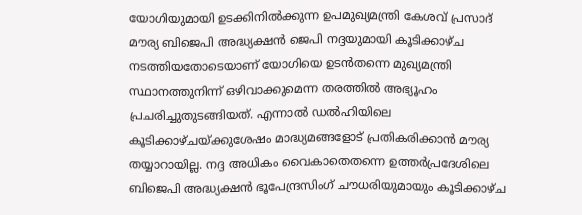യോഗിയുമായി ഉടക്കിനിൽക്കുന്ന ഉപമുഖ്യമന്ത്രി കേശവ് പ്രസാദ് മൗര്യ ബിജെപി അദ്ധ്യക്ഷൻ ജെപി നദ്ദയുമായി കൂടിക്കാഴ്ച നടത്തിയതോടെയാണ് യോഗിയെ ഉടൻതന്നെ മുഖ്യമന്ത്രി സ്ഥാനത്തുനിന്ന് ഒഴിവാക്കുമെന്ന തരത്തിൽ അഭ്യൂഹം പ്രചരിച്ചുതുടങ്ങിയത്. എന്നാൽ ഡൽഹിയിലെ കൂടിക്കാഴ്ചയ്ക്കുശേഷം മാദ്ധ്യമങ്ങളോട് പ്രതികരിക്കാൻ മൗര്യ തയ്യാറായില്ല. നദ്ദ അധികം വൈകാതെതന്നെ ഉത്തർപ്രദേശിലെ ബിജെപി അദ്ധ്യക്ഷൻ ഭൂപേന്ദ്രസിംഗ് ചൗധരിയുമായും കൂടിക്കാഴ്ച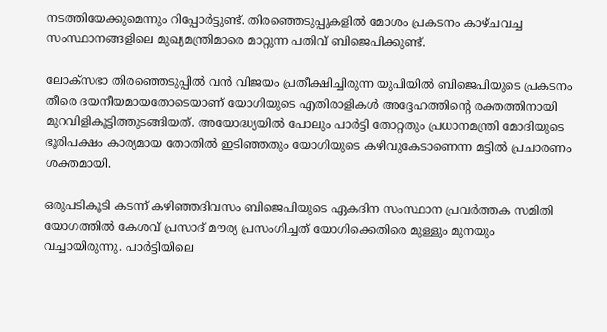നടത്തിയേക്കുമെന്നും റിപ്പോർട്ടുണ്ട്. തിരഞ്ഞെടുപ്പുകളിൽ മോശം പ്രകടനം കാഴ്ചവച്ച സംസ്ഥാനങ്ങളിലെ മുഖ്യമന്ത്രിമാരെ മാറ്റുന്ന പതിവ് ബിജെപിക്കുണ്ട്.

ലോക്‌സഭാ തിരഞ്ഞെടുപ്പിൽ വൻ വിജയം പ്രതീക്ഷിച്ചിരുന്ന യുപിയിൽ ബിജെപിയുടെ പ്രകടനം തീരെ ദയനീയമായതോടെയാണ് യോഗിയുടെ എതിരാളികൾ അദ്ദേഹത്തിന്റെ രക്തത്തിനായി മുറവിളികൂട്ടിത്തുട‌ങ്ങിയത്. അയോദ്ധ്യയിൽ പോലും പാർട്ടി തോറ്റതും പ്രധാനമന്ത്രി മോദിയുടെ ഭൂരിപക്ഷം കാര്യമായ തോതിൽ ഇടിഞ്ഞതും യോഗിയുടെ കഴിവുകേടാണെന്ന മട്ടിൽ പ്രചാരണം ശക്തമായി.

ഒരുപടികൂടി കടന്ന് കഴിഞ്ഞദിവസം ബിജെപിയുടെ ഏകദിന സംസ്ഥാന പ്രവർത്തക സമിതി യോഗത്തിൽ കേശവ് പ്രസാദ് മൗര്യ പ്രസംഗിച്ചത് യോഗിക്കെതിരെ മുള്ളും മുനയും വച്ചായിരുന്നു. പാർട്ടിയിലെ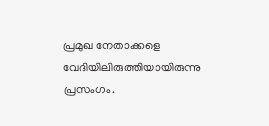പ്രമുഖ നേതാക്കളെ വേദിയിലിരുത്തിയായിരുന്നു പ്രസംഗം.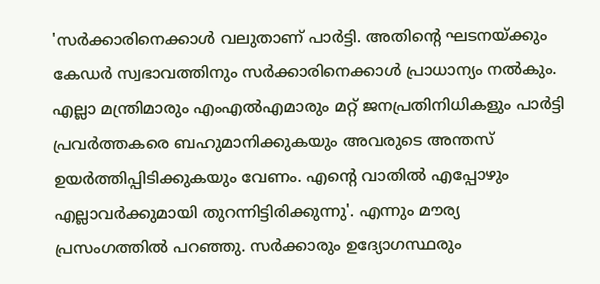'സർക്കാരിനെക്കാൾ വലുതാണ് പാർട്ടി. അതിന്റെ ഘടനയ്ക്കും കേഡർ സ്വഭാവത്തിനും സർക്കാരിനെക്കാൾ പ്രാധാന്യം നൽകും. എല്ലാ മന്ത്രിമാരും എംഎൽഎമാരും മറ്റ് ജനപ്രതിനിധികളും പാർട്ടി പ്രവർത്തകരെ ബഹുമാനിക്കുകയും അവരുടെ അന്തസ് ഉയർത്തിപ്പിടിക്കുകയും വേണം. എന്റെ വാതിൽ എപ്പോഴും എല്ലാവർക്കുമായി തുറന്നിട്ടിരിക്കുന്നു'. എന്നും മൗര്യ പ്രസംഗത്തിൽ പറഞ്ഞു. സർക്കാരും ഉദ്യോഗസ്ഥരും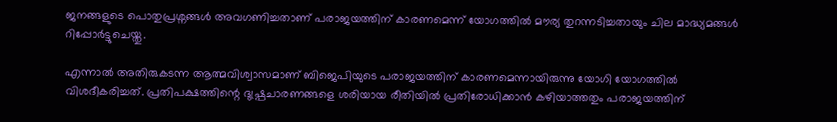ജനങ്ങളുടെ പൊതുപ്രശ്നങ്ങൾ അവഗണിച്ചതാണ് പരാജയത്തിന് കാരണമെന്ന് യോഗത്തിൽ മൗര്യ തുറന്നടിച്ചതായും ചില മാദ്ധ്യമങ്ങൾ റിപ്പോർട്ടുചെയ്തു.

എന്നാൽ അതിരുകടന്ന ആത്മവിശ്വാസമാണ് ബിജെപിയുടെ പരാജയത്തിന് കാരണമെന്നായിരുന്നു യോഗി യോഗത്തിൽ വിശദീകരിച്ചത്. പ്രതിപക്ഷത്തിന്റെ ദുഷ്പ്രചാരണങ്ങളെ ശരിയായ രീതിയിൽ പ്രതിരോധിക്കാൻ കഴിയാത്തതും പരാജയത്തിന്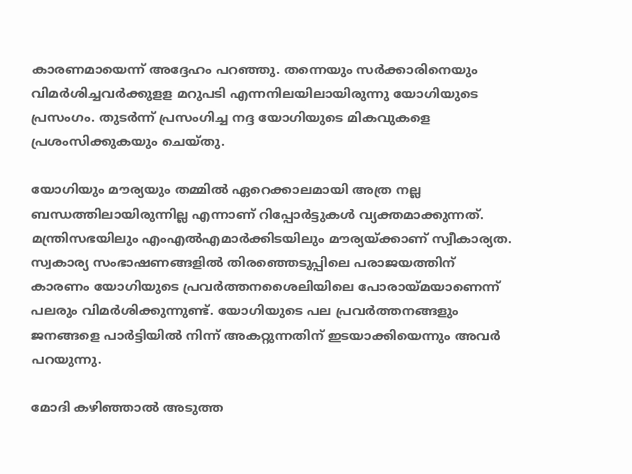കാരണമായെന്ന് അദ്ദേഹം പറഞ്ഞു. തന്നെയും സർക്കാരിനെയും വിമർശിച്ചവർക്കുളള മറുപടി എന്നനിലയിലായിരുന്നു യോഗിയുടെ പ്രസംഗം. തുടർന്ന് പ്രസംഗിച്ച നദ്ദ യോഗിയുടെ മികവുകളെ പ്രശംസിക്കുകയും ചെയ്തു.

യോഗിയും മൗര്യയും തമ്മിൽ ഏറെക്കാലമായി അത്ര നല്ല ബന്ധത്തിലായിരുന്നില്ല എന്നാണ് റിപ്പോർട്ടുകൾ വ്യക്തമാക്കുന്നത്. മന്ത്രിസഭയിലും എംഎൽഎമാർക്കിടയിലും മൗര്യയ്ക്കാണ് സ്വീകാര്യത. സ്വകാര്യ സംഭാഷണങ്ങളിൽ തിരഞ്ഞെടുപ്പിലെ പരാജയത്തിന് കാരണം യോഗിയുടെ പ്രവർത്തനശൈലിയിലെ പോരായ്മയാണെന്ന് പലരും വിമർശിക്കുന്നുണ്ട്. യോഗിയുടെ പല പ്രവർത്തനങ്ങളും ജനങ്ങളെ പാർട്ടിയിൽ നിന്ന് അകറ്റുന്നതിന് ഇടയാക്കിയെന്നും അവർ പറയുന്നു.

മോദി കഴിഞ്ഞാൽ അടുത്ത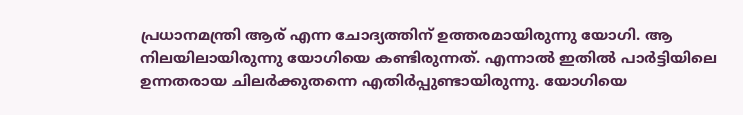പ്രധാനമന്ത്രി ആര് എന്ന ചോദ്യത്തിന് ഉത്തരമായിരുന്നു യോഗി. ആ നിലയിലായിരുന്നു യോഗിയെ കണ്ടിരുന്നത്. എന്നാൽ ഇതിൽ പാർട്ടിയിലെ ഉന്നതരായ ചിലർക്കുതന്നെ എതിർപ്പുണ്ടായിരുന്നു. യോഗിയെ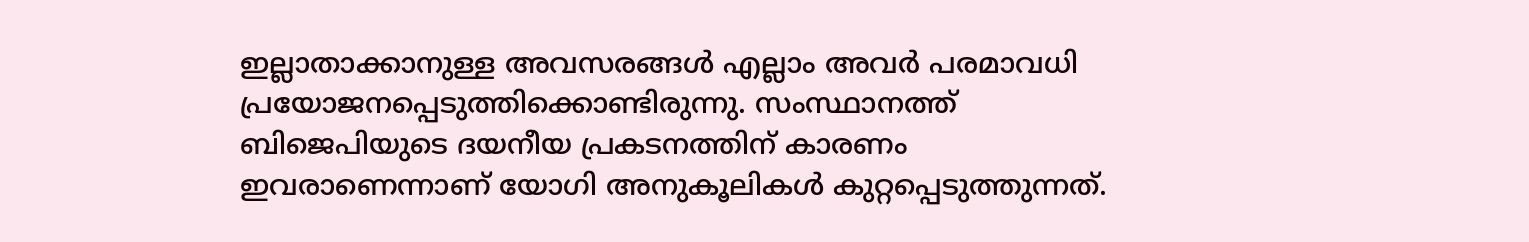ഇല്ലാതാക്കാനുള്ള അവസരങ്ങൾ എല്ലാം അവർ പരമാവധി പ്രയോജനപ്പെടുത്തിക്കൊണ്ടിരുന്നു. സംസ്ഥാനത്ത് ബിജെപിയുടെ ദയനീയ പ്രകടനത്തിന് കാരണം ഇവരാണെന്നാണ് യോഗി അനുകൂലികൾ കുറ്റപ്പെടുത്തുന്നത്.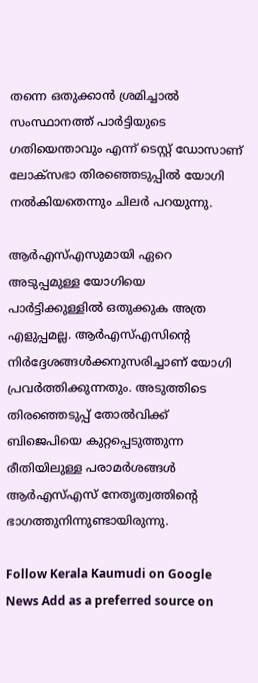തന്നെ ഒതുക്കാൻ ശ്രമിച്ചാൽ സംസ്ഥാനത്ത് പാർട്ടിയുടെ ഗതിയെന്താവും എന്ന് ടെസ്റ്റ് ഡോസാണ് ലോക്‌സഭാ തിരഞ്ഞെടുപ്പിൽ യോഗി നൽകിയതെന്നും ചിലർ പറയുന്നു.

ആർഎസ്‌എസുമായി ഏറെ അടുപ്പമുള്ള യോഗിയെ പാർട്ടിക്കുള്ളിൽ ഒതുക്കുക അത്ര എളുപ്പമല്ല. ആർഎസ്എസിന്റെ നിർദ്ദേശങ്ങൾക്കനുസരിച്ചാണ് യോഗി പ്രവർത്തിക്കുന്നതും. അടുത്തിടെ തിരഞ്ഞെടുപ്പ് തോൽവിക്ക് ബിജെപിയെ കുറ്റപ്പെടുത്തുന്ന രീതിയിലുള്ള പരാമർശങ്ങൾ ആർഎസ്എസ് നേതൃത്വത്തിന്റെ ഭാഗത്തുനിന്നുണ്ടായിരുന്നു.

Follow Kerala Kaumudi on Google News Add as a preferred source on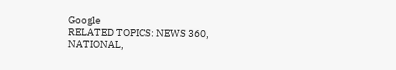Google
RELATED TOPICS: NEWS 360, NATIONAL,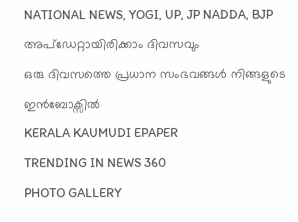NATIONAL NEWS, YOGI, UP, JP NADDA, BJP
അപ്ഡേറ്റായിരിക്കാം ദിവസവും
ഒരു ദിവസത്തെ പ്രധാന സംഭവങ്ങൾ നിങ്ങളുടെ ഇൻബോക്സിൽ
KERALA KAUMUDI EPAPER
TRENDING IN NEWS 360
PHOTO GALLERY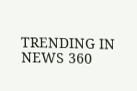TRENDING IN NEWS 360